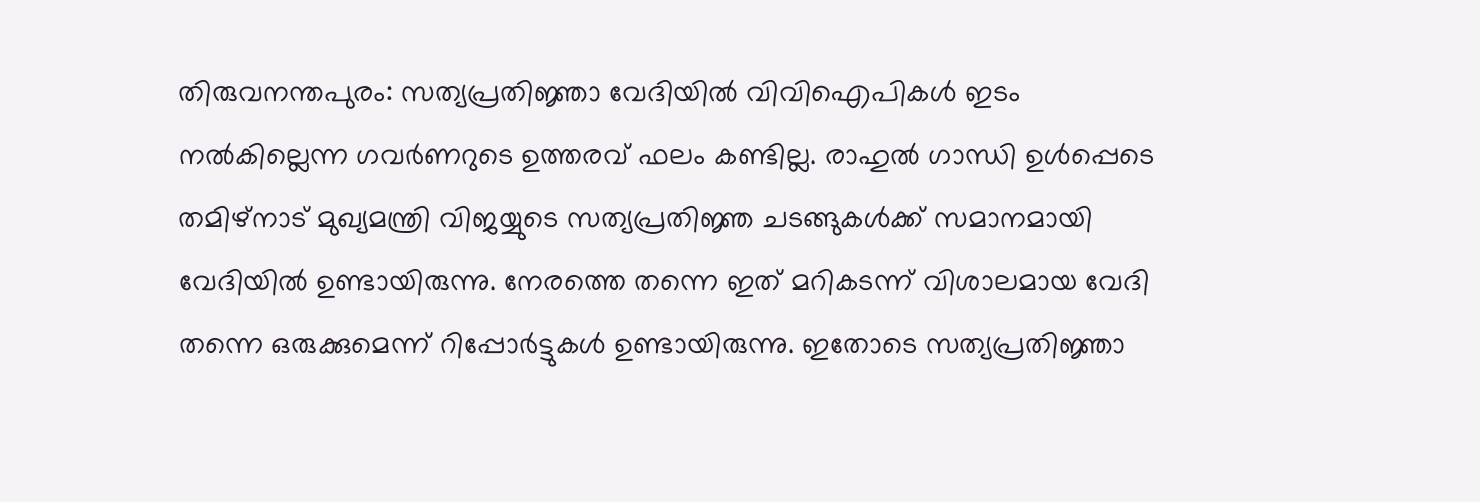തിരുവനന്തപുരം: സത്യപ്രതിജ്ഞാ വേദിയിൽ വിവിഐപികൾ ഇടം നൽകില്ലെന്ന ഗവർണറുടെ ഉത്തരവ് ഫലം കണ്ടില്ല. രാഹുൽ ഗാന്ധി ഉൾപ്പെടെ തമിഴ്നാട് മുഖ്യമന്ത്രി വിജയ്യുടെ സത്യപ്രതിജ്ഞ ചടങ്ങുകൾക്ക് സമാനമായി വേദിയിൽ ഉണ്ടായിരുന്നു. നേരത്തെ തന്നെ ഇത് മറികടന്ന് വിശാലമായ വേദി തന്നെ ഒരുക്കുമെന്ന് റിപ്പോർട്ടുകൾ ഉണ്ടായിരുന്നു. ഇതോടെ സത്യപ്രതിജ്ഞാ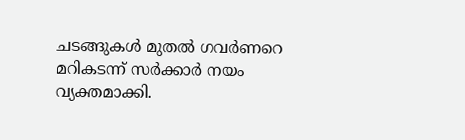ചടങ്ങുകൾ മുതൽ ഗവർണറെ മറികടന്ന് സർക്കാർ നയം വ്യക്തമാക്കി.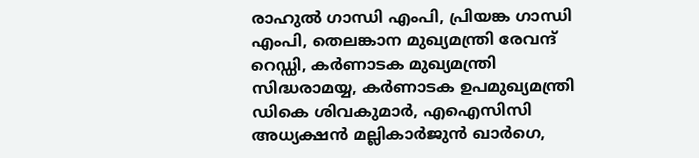രാഹുൽ ഗാന്ധി എംപി, പ്രിയങ്ക ഗാന്ധി എംപി, തെലങ്കാന മുഖ്യമന്ത്രി രേവന്ദ് റെഡ്ഡി, കർണാടക മുഖ്യമന്ത്രി സിദ്ധരാമയ്യ, കർണാടക ഉപമുഖ്യമന്ത്രി ഡികെ ശിവകുമാർ, എഐസിസി അധ്യക്ഷൻ മല്ലികാർജുൻ ഖാർഗെ,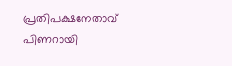പ്രതിപക്ഷനേതാവ് പിണറായി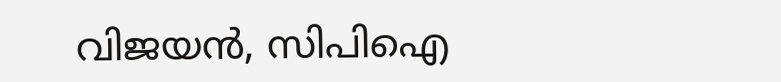വിജയൻ, സിപിഐ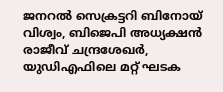ജനറൽ സെക്രട്ടറി ബിനോയ് വിശ്വം, ബിജെപി അധ്യക്ഷൻ രാജീവ് ചന്ദ്രശേഖർ, യുഡിഎഫിലെ മറ്റ് ഘടക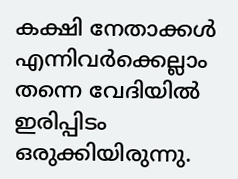കക്ഷി നേതാക്കൾ എന്നിവർക്കെല്ലാം തന്നെ വേദിയിൽ ഇരിപ്പിടം ഒരുക്കിയിരുന്നു.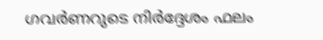ഗവർണറുടെ നിർദ്ദേശം ഫലം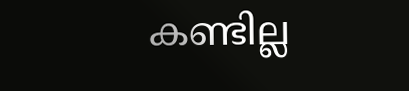കണ്ടില്ല